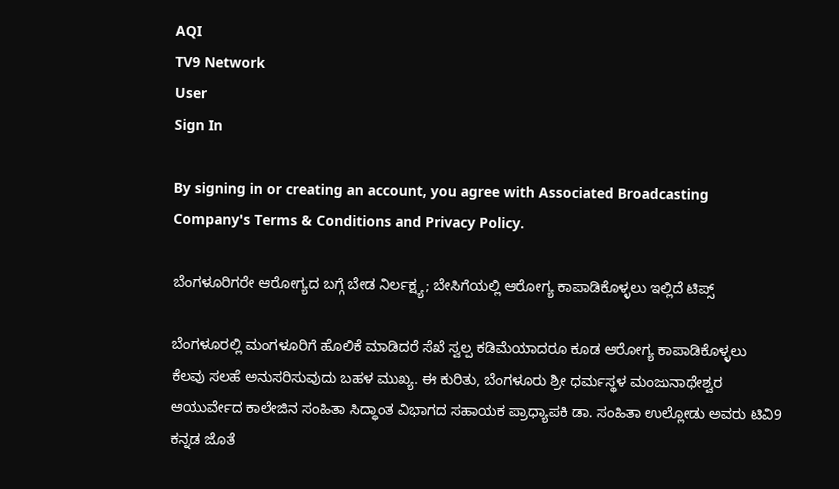AQI
TV9 Network
User
Sign In

By signing in or creating an account, you agree with Associated Broadcasting Company's Terms & Conditions and Privacy Policy.

ಬೆಂಗಳೂರಿಗರೇ ಆರೋಗ್ಯದ ಬಗ್ಗೆ ಬೇಡ ನಿರ್ಲಕ್ಷ್ಯ; ಬೇಸಿಗೆಯಲ್ಲಿ ಆರೋಗ್ಯ ಕಾಪಾಡಿಕೊಳ್ಳಲು ಇಲ್ಲಿದೆ ಟಿಪ್ಸ್

ಬೆಂಗಳೂರಲ್ಲಿ ಮಂಗಳೂರಿಗೆ ಹೊಲಿಕೆ ಮಾಡಿದರೆ ಸೆಖೆ ಸ್ವಲ್ಪ ಕಡಿಮೆಯಾದರೂ ಕೂಡ ಆರೋಗ್ಯ ಕಾಪಾಡಿಕೊಳ್ಳಲು ಕೆಲವು ಸಲಹೆ ಅನುಸರಿಸುವುದು ಬಹಳ ಮುಖ್ಯ. ಈ ಕುರಿತು, ಬೆಂಗಳೂರು ಶ್ರೀ ಧರ್ಮಸ್ಥಳ ಮಂಜುನಾಥೇಶ್ವರ ಆಯುರ್ವೇದ ಕಾಲೇಜಿನ ಸಂಹಿತಾ ಸಿದ್ಧಾಂತ ವಿಭಾಗದ ಸಹಾಯಕ ಪ್ರಾಧ್ಯಾಪಕಿ ಡಾ. ಸಂಹಿತಾ ಉಲ್ಲೋಡು ಅವರು ಟಿವಿ9 ಕನ್ನಡ ಜೊತೆ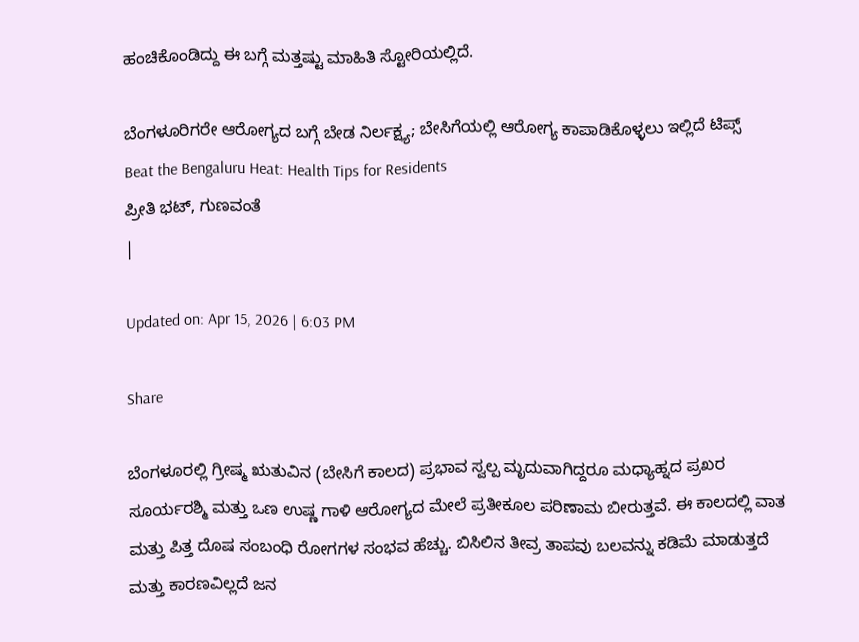ಹಂಚಿಕೊಂಡಿದ್ದು ಈ ಬಗ್ಗೆ ಮತ್ತಷ್ಟು ಮಾಹಿತಿ ಸ್ಟೋರಿಯಲ್ಲಿದೆ.

ಬೆಂಗಳೂರಿಗರೇ ಆರೋಗ್ಯದ ಬಗ್ಗೆ ಬೇಡ ನಿರ್ಲಕ್ಷ್ಯ; ಬೇಸಿಗೆಯಲ್ಲಿ ಆರೋಗ್ಯ ಕಾಪಾಡಿಕೊಳ್ಳಲು ಇಲ್ಲಿದೆ ಟಿಪ್ಸ್
Beat the Bengaluru Heat: Health Tips for Residents
ಪ್ರೀತಿ ಭಟ್, ಗುಣವಂತೆ
|

Updated on: Apr 15, 2026 | 6:03 PM

Share

ಬೆಂಗಳೂರಲ್ಲಿ ಗ್ರೀಷ್ಮ ಋತುವಿನ (ಬೇಸಿಗೆ ಕಾಲದ) ಪ್ರಭಾವ ಸ್ವಲ್ಪ ಮೃದುವಾಗಿದ್ದರೂ ಮಧ್ಯಾಹ್ನದ ಪ್ರಖರ ಸೂರ್ಯರಶ್ಮಿ ಮತ್ತು ಒಣ ಉಷ್ಣ ಗಾಳಿ ಆರೋಗ್ಯದ ಮೇಲೆ ಪ್ರತೀಕೂಲ ಪರಿಣಾಮ ಬೀರುತ್ತವೆ. ಈ ಕಾಲದಲ್ಲಿ ವಾತ ಮತ್ತು ಪಿತ್ತ ದೊಷ ಸಂಬಂಧಿ ರೋಗಗಳ ಸಂಭವ ಹೆಚ್ಚು. ಬಿಸಿಲಿನ ತೀವ್ರ ತಾಪವು ಬಲವನ್ನು ಕಡಿಮೆ ಮಾಡುತ್ತದೆ ಮತ್ತು ಕಾರಣವಿಲ್ಲದೆ ಜನ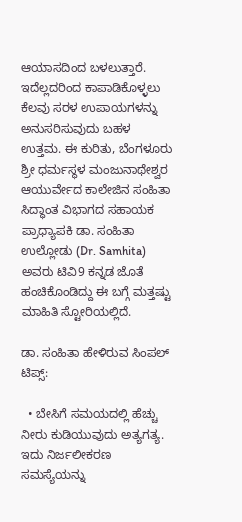ಆಯಾಸದಿಂದ ಬಳಲುತ್ತಾರೆ. ಇದೆಲ್ಲದರಿಂದ ಕಾಪಾಡಿಕೊಳ್ಳಲು ಕೆಲವು ಸರಳ ಉಪಾಯಗಳನ್ನು ಅನುಸರಿಸುವುದು ಬಹಳ ಉತ್ತಮ. ಈ ಕುರಿತು, ಬೆಂಗಳೂರು ಶ್ರೀ ಧರ್ಮಸ್ಥಳ ಮಂಜುನಾಥೇಶ್ವರ ಆಯುರ್ವೇದ ಕಾಲೇಜಿನ ಸಂಹಿತಾ ಸಿದ್ಧಾಂತ ವಿಭಾಗದ ಸಹಾಯಕ ಪ್ರಾಧ್ಯಾಪಕಿ ಡಾ. ಸಂಹಿತಾ ಉಲ್ಲೋಡು (Dr. Samhita) ಅವರು ಟಿವಿ9 ಕನ್ನಡ ಜೊತೆ ಹಂಚಿಕೊಂಡಿದ್ದು ಈ ಬಗ್ಗೆ ಮತ್ತಷ್ಟು ಮಾಹಿತಿ ಸ್ಟೋರಿಯಲ್ಲಿದೆ.

ಡಾ. ಸಂಹಿತಾ ಹೇಳಿರುವ ಸಿಂಪಲ್ ಟಿಪ್ಸ್:

  • ಬೇಸಿಗೆ ಸಮಯದಲ್ಲಿ ಹೆಚ್ಚು ನೀರು ಕುಡಿಯುವುದು ಅತ್ಯಗತ್ಯ. ಇದು ನಿರ್ಜಲೀಕರಣ ಸಮಸ್ಯೆಯನ್ನು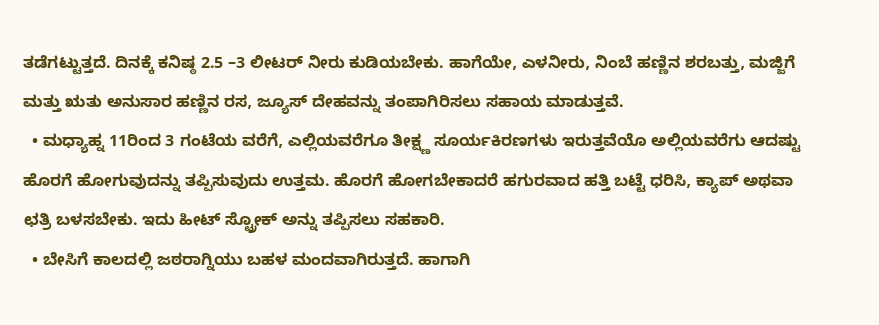ತಡೆಗಟ್ಟುತ್ತದೆ. ದಿನಕ್ಕೆ ಕನಿಷ್ಠ 2.5 –3 ಲೀಟರ್ ನೀರು ಕುಡಿಯಬೇಕು. ಹಾಗೆಯೇ, ಎಳನೀರು, ನಿಂಬೆ ಹಣ್ಣಿನ ಶರಬತ್ತು, ಮಜ್ಜಿಗೆ ಮತ್ತು ಋತು ಅನುಸಾರ ಹಣ್ಣಿನ ರಸ, ಜ್ಯೂಸ್ ದೇಹವನ್ನು ತಂಪಾಗಿರಿಸಲು ಸಹಾಯ ಮಾಡುತ್ತವೆ.
  • ಮಧ್ಯಾಹ್ನ 11ರಿಂದ 3 ಗಂಟೆಯ ವರೆಗೆ, ಎಲ್ಲಿಯವರೆಗೂ ತೀಕ್ಷ್ಣ ಸೂರ್ಯಕಿರಣಗಳು ಇರುತ್ತವೆಯೊ ಅಲ್ಲಿಯವರೆಗು ಆದಷ್ಟು ಹೊರಗೆ ಹೋಗುವುದನ್ನು ತಪ್ಪಿಸುವುದು ಉತ್ತಮ. ಹೊರಗೆ ಹೋಗಬೇಕಾದರೆ ಹಗುರವಾದ ಹತ್ತಿ ಬಟ್ಟೆ ಧರಿಸಿ, ಕ್ಯಾಪ್ ಅಥವಾ ಛತ್ರಿ ಬಳಸಬೇಕು. ಇದು ಹೀಟ್ ಸ್ಟ್ರೋಕ್ ಅನ್ನು ತಪ್ಪಿಸಲು ಸಹಕಾರಿ.
  • ಬೇಸಿಗೆ ಕಾಲದಲ್ಲಿ ಜಠರಾಗ್ನಿಯು ಬಹಳ ಮಂದವಾಗಿರುತ್ತದೆ. ಹಾಗಾಗಿ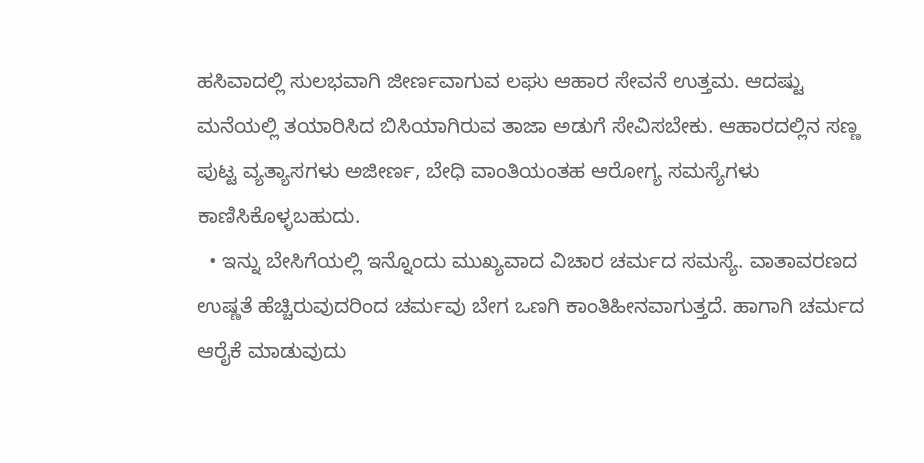ಹಸಿವಾದಲ್ಲಿ ಸುಲಭವಾಗಿ ಜೀರ್ಣವಾಗುವ ಲಘು ಆಹಾರ ಸೇವನೆ ಉತ್ತಮ. ಆದಷ್ಟು ಮನೆಯಲ್ಲಿ ತಯಾರಿಸಿದ ಬಿಸಿಯಾಗಿರುವ ತಾಜಾ ಅಡುಗೆ ಸೇವಿಸಬೇಕು. ಆಹಾರದಲ್ಲಿನ ಸಣ್ಣ ಪುಟ್ಟ ವ್ಯತ್ಯಾಸಗಳು ಅಜೀರ್ಣ, ಬೇಧಿ ವಾಂತಿಯಂತಹ ಆರೋಗ್ಯ ಸಮಸ್ಯೆಗಳು ಕಾಣಿಸಿಕೊಳ್ಳಬಹುದು.
  • ಇನ್ನು ಬೇಸಿಗೆಯಲ್ಲಿ ಇನ್ನೊಂದು ಮುಖ್ಯವಾದ ವಿಚಾರ ಚರ್ಮದ ಸಮಸ್ಯೆ. ವಾತಾವರಣದ ಉಷ್ಣತೆ ಹೆಚ್ಚಿರುವುದರಿಂದ ಚರ್ಮವು ಬೇಗ ಒಣಗಿ ಕಾಂತಿಹೀನವಾಗುತ್ತದೆ. ಹಾಗಾಗಿ ಚರ್ಮದ ಆರೈಕೆ ಮಾಡುವುದು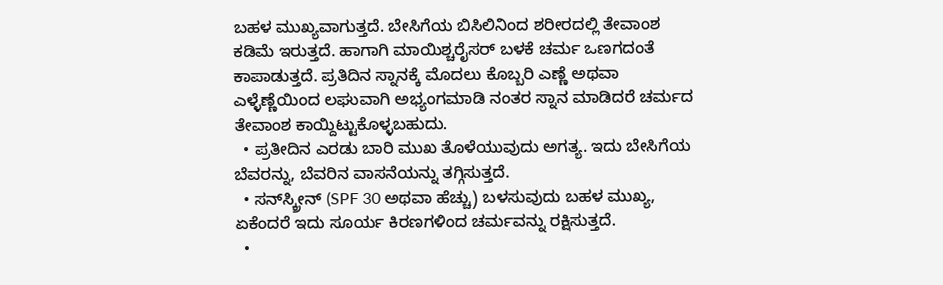ಬಹಳ ಮುಖ್ಯವಾಗುತ್ತದೆ. ಬೇಸಿಗೆಯ ಬಿಸಿಲಿನಿಂದ ಶರೀರದಲ್ಲಿ ತೇವಾಂಶ ಕಡಿಮೆ ಇರುತ್ತದೆ. ಹಾಗಾಗಿ ಮಾಯಿಶ್ಚರೈಸರ್ ಬಳಕೆ ಚರ್ಮ ಒಣಗದಂತೆ ಕಾಪಾಡುತ್ತದೆ. ಪ್ರತಿದಿನ ಸ್ನಾನಕ್ಕೆ ಮೊದಲು ಕೊಬ್ಬರಿ ಎಣ್ಣೆ ಅಥವಾ ಎಳ್ಳೆಣ್ಣೆಯಿಂದ ಲಘುವಾಗಿ ಅಭ್ಯಂಗಮಾಡಿ ನಂತರ ಸ್ನಾನ ಮಾಡಿದರೆ ಚರ್ಮದ ತೇವಾಂಶ ಕಾಯ್ದಿಟ್ಟುಕೊಳ್ಳಬಹುದು.
  • ಪ್ರತೀದಿನ ಎರಡು ಬಾರಿ ಮುಖ ತೊಳೆಯುವುದು ಅಗತ್ಯ. ಇದು ಬೇಸಿಗೆಯ ಬೆವರನ್ನು, ಬೆವರಿನ ವಾಸನೆಯನ್ನು ತಗ್ಗಿಸುತ್ತದೆ.
  • ಸನ್‌ಸ್ಕ್ರೀನ್ (SPF 30 ಅಥವಾ ಹೆಚ್ಚು) ಬಳಸುವುದು ಬಹಳ ಮುಖ್ಯ, ಏಕೆಂದರೆ ಇದು ಸೂರ್ಯ ಕಿರಣಗಳಿಂದ ಚರ್ಮವನ್ನು ರಕ್ಷಿಸುತ್ತದೆ.
  •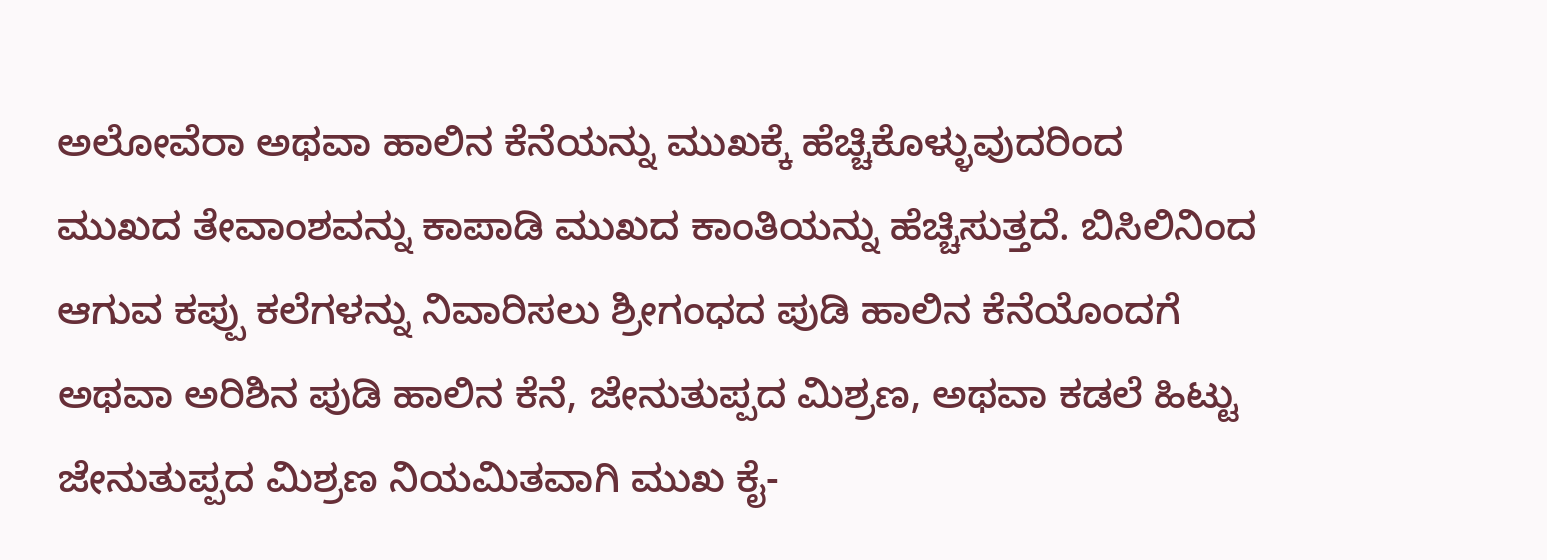ಅಲೋವೆರಾ ಅಥವಾ ಹಾಲಿನ ಕೆನೆಯನ್ನು ಮುಖಕ್ಕೆ ಹೆಚ್ಚಿಕೊಳ್ಳುವುದರಿಂದ ಮುಖದ ತೇವಾಂಶವನ್ನು ಕಾಪಾಡಿ ಮುಖದ ಕಾಂತಿಯನ್ನು ಹೆಚ್ಚಿಸುತ್ತದೆ. ಬಿಸಿಲಿನಿಂದ ಆಗುವ ಕಪ್ಪು ಕಲೆಗಳನ್ನು ನಿವಾರಿಸಲು ಶ್ರೀಗಂಧದ ಪುಡಿ ಹಾಲಿನ ಕೆನೆಯೊಂದಗೆ ಅಥವಾ ಅರಿಶಿನ ಪುಡಿ ಹಾಲಿನ ಕೆನೆ, ಜೇನುತುಪ್ಪದ ಮಿಶ್ರಣ, ಅಥವಾ ಕಡಲೆ ಹಿಟ್ಟು ಜೇನುತುಪ್ಪದ ಮಿಶ್ರಣ ನಿಯಮಿತವಾಗಿ ಮುಖ ಕೈ-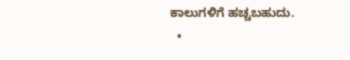ಕಾಲುಗಳಿಗೆ ಹಚ್ಚಬಹುದು.
  •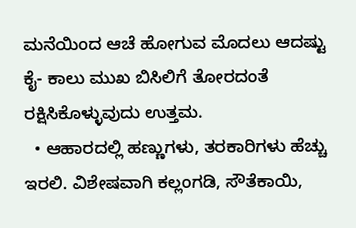ಮನೆಯಿಂದ ಆಚೆ ಹೋಗುವ ಮೊದಲು ಆದಷ್ಟು ಕೈ- ಕಾಲು ಮುಖ ಬಿಸಿಲಿಗೆ ತೋರದಂತೆ ರಕ್ಷಿಸಿಕೊಳ್ಳುವುದು ಉತ್ತಮ.
  • ಆಹಾರದಲ್ಲಿ ಹಣ್ಣುಗಳು, ತರಕಾರಿಗಳು ಹೆಚ್ಚು ಇರಲಿ. ವಿಶೇಷವಾಗಿ ಕಲ್ಲಂಗಡಿ, ಸೌತೆಕಾಯಿ,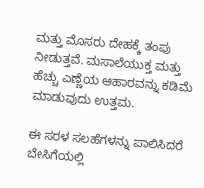ಮತ್ತು ಮೊಸರು ದೇಹಕ್ಕೆ ತಂಪು ನೀಡುತ್ತವೆ. ಮಸಾಲೆಯುಕ್ತ ಮತ್ತು ಹೆಚ್ಚು ಎಣ್ಣೆಯ ಆಹಾರವನ್ನು ಕಡಿಮೆ ಮಾಡುವುದು ಉತ್ತಮ.

ಈ ಸರಳ ಸಲಹೆಗಳನ್ನು ಪಾಲಿಸಿದರೆ ಬೇಸಿಗೆಯಲ್ಲಿ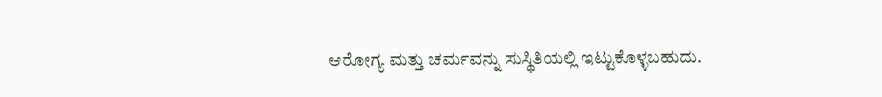ಆರೋಗ್ಯ ಮತ್ತು ಚರ್ಮವನ್ನು ಸುಸ್ಥಿತಿಯಲ್ಲಿ ಇಟ್ಟುಕೊಳ್ಳಬಹುದು.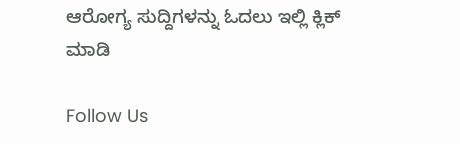ಆರೋಗ್ಯ ಸುದ್ದಿಗಳನ್ನು ಓದಲು ಇಲ್ಲಿ ಕ್ಲಿಕ್ ಮಾಡಿ

Follow Us